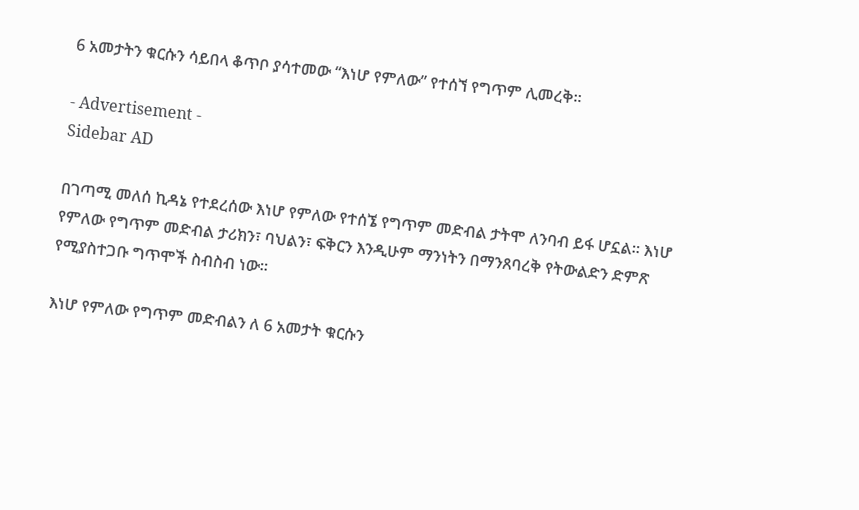6 አመታትን ቁርሱን ሳይበላ ቆጥቦ ያሳተመው “እነሆ የምለው” የተሰኘ የግጥም ሊመረቅ።

- Advertisement -
Sidebar AD

በገጣሚ መለሰ ኪዳኔ የተደረሰው እነሆ የምለው የተሰኜ የግጥም መድብል ታትሞ ለንባብ ይፋ ሆኗል። እነሆ የምለው የግጥም መድብል ታሪክን፣ ባህልን፣ ፍቅርን እንዲሁም ማንነትን በማንጸባረቅ የትውልድን ድምጽ የሚያስተጋቡ ግጥሞች ስብስብ ነው።

እነሆ የምለው የግጥም መድብልን ለ 6 አመታት ቁርሱን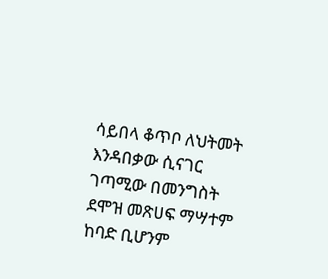ሳይበላ ቆጥቦ ለህትመት እንዳበቃው ሲናገር ገጣሚው በመንግስት ደሞዝ መጽሀፍ ማሣተም ከባድ ቢሆንም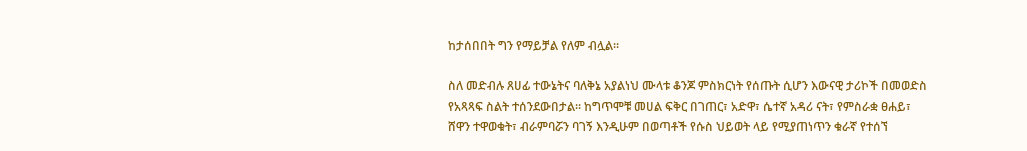ከታሰበበት ግን የማይቻል የለም ብሏል።

ስለ መድብሉ ጸሀፊ ተውኔትና ባለቅኔ አያልነህ ሙላቱ ቆንጆ ምስክርነት የሰጡት ሲሆን እውናዊ ታሪኮች በመወድስ የአጻጻፍ ስልት ተሰንደውበታል። ከግጥሞቹ መሀል ፍቅር በገጠር፣ አድዋ፣ ሴተኛ አዳሪ ናት፣ የምስራቋ ፀሐይ፣ ሸዋን ተዋወቁት፣ ብራምባሯን ባገኝ እንዲሁም በወጣቶች የሱስ ህይወት ላይ የሚያጠነጥን ቁራኛ የተሰኘ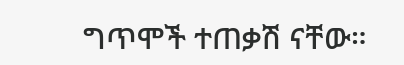ግጥሞች ተጠቃሽ ናቸው።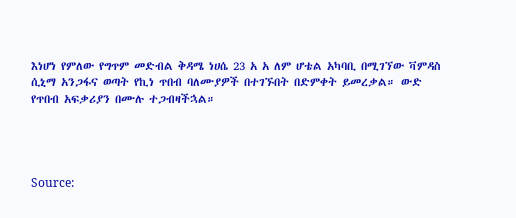እነሆነ የምለው የግጥም መድብል ቅዳሜ ነሀሴ 23 አ አ ለም ሆቴል አካባቢ በሚገኘው ቫምዳስ ሲኒማ አንጋፋና ወጣት የኪነ ጥበብ ባለሙያዎች በተገኙበት በድምቀት ይመረቃል። ውድ የጥበብ አፍቃሪያን በሙሉ ተጋብዛችኋል።




Source: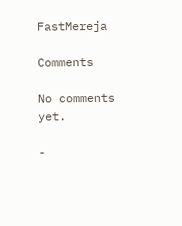FastMereja

Comments

No comments yet.

-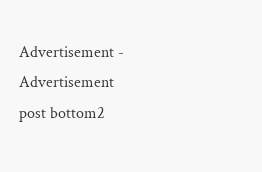Advertisement -
Advertisement post bottom2